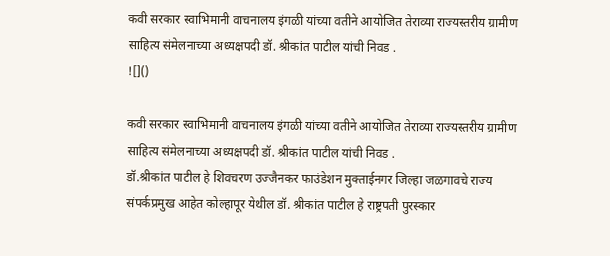कवी सरकार स्वाभिमानी वाचनालय इंगळी यांच्या वतीने आयोजित तेराव्या राज्यस्तरीय ग्रामीण साहित्य संमेलनाच्या अध्यक्षपदी डॉ. श्रीकांत पाटील यांची निवड .
![]()

कवी सरकार स्वाभिमानी वाचनालय इंगळी यांच्या वतीने आयोजित तेराव्या राज्यस्तरीय ग्रामीण साहित्य संमेलनाच्या अध्यक्षपदी डॉ. श्रीकांत पाटील यांची निवड .
डॉ.श्रीकांत पाटील हे शिवचरण उज्जैनकर फाउंडेशन मुक्ताईनगर जिल्हा जळगावचे राज्य संपर्कप्रमुख आहेत कोल्हापूर येथील डॉ. श्रीकांत पाटील हे राष्ट्रपती पुरस्कार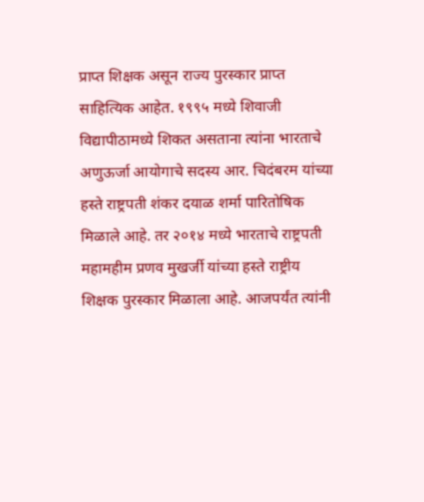प्राप्त शिक्षक असून राज्य पुरस्कार प्राप्त साहित्यिक आहेत. १९९५ मध्ये शिवाजी विद्यापीठामध्ये शिकत असताना त्यांना भारताचे अणुऊर्जा आयोगाचे सदस्य आर. चिदंबरम यांच्या हस्ते राष्ट्रपती शंकर दयाळ शर्मा पारितोषिक मिळाले आहे. तर २०१४ मध्ये भारताचे राष्ट्रपती महामहीम प्रणव मुखर्जी यांच्या हस्ते राष्ट्रीय शिक्षक पुरस्कार मिळाला आहे. आजपर्यंत त्यांनी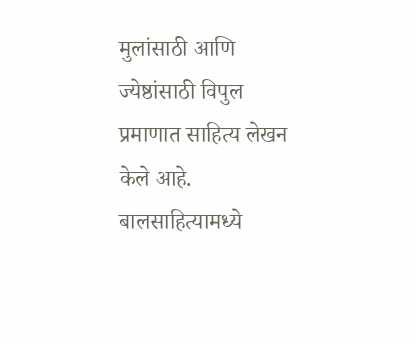मुलांसाठी आणि ज्येष्ठांसाठी विपुल प्रमाणात साहित्य लेखन केले आहे. बालसाहित्यामध्ये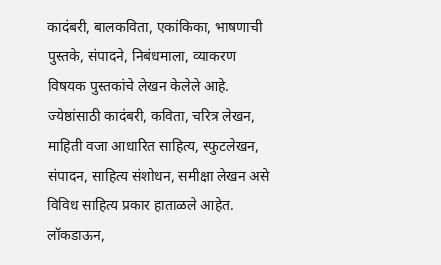कादंबरी, बालकविता, एकांकिका, भाषणाची पुस्तके, संपादने, निबंधमाला, व्याकरण विषयक पुस्तकांचे लेखन केलेले आहे. ज्येष्ठांसाठी कादंबरी, कविता, चरित्र लेखन, माहिती वजा आधारित साहित्य, स्फुटलेखन, संपादन, साहित्य संशोधन, समीक्षा लेखन असे विविध साहित्य प्रकार हाताळले आहेत. लॉकडाऊन,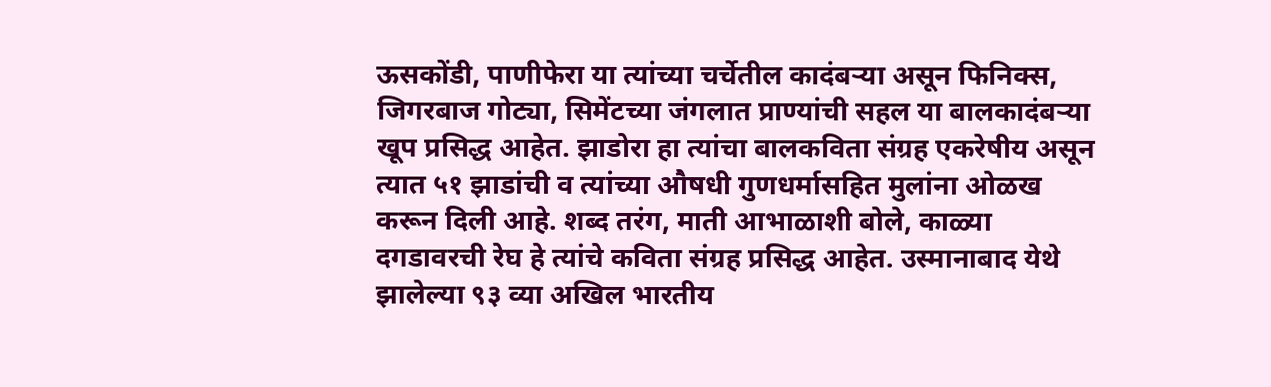ऊसकोंडी, पाणीफेरा या त्यांच्या चर्चेतील कादंबऱ्या असून फिनिक्स, जिगरबाज गोट्या, सिमेंटच्या जंगलात प्राण्यांची सहल या बालकादंबऱ्या खूप प्रसिद्ध आहेत. झाडोरा हा त्यांचा बालकविता संग्रह एकरेषीय असून त्यात ५१ झाडांची व त्यांच्या औषधी गुणधर्मासहित मुलांना ओळख करून दिली आहे. शब्द तरंग, माती आभाळाशी बोले, काळ्या दगडावरची रेघ हे त्यांचे कविता संग्रह प्रसिद्ध आहेत. उस्मानाबाद येथे झालेल्या ९३ व्या अखिल भारतीय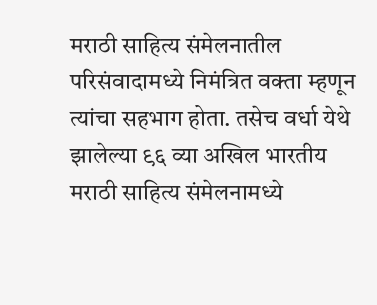मराठी साहित्य संमेलनातील परिसंवादामध्ये निमंत्रित वक्ता म्हणून त्यांचा सहभाग होता. तसेच वर्धा येथे झालेल्या ९६ व्या अखिल भारतीय मराठी साहित्य संमेलनामध्ये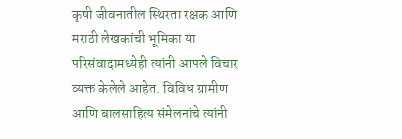कृषी जीवनातील स्थिरता रक्षक आणि मराठी लेखकांची भूमिका या परिसंवादामध्येही त्यांनी आपले विचार व्यक्त केलेले आहेत. विविध ग्रामीण आणि बालसाहित्य संमेलनांचे त्यांनी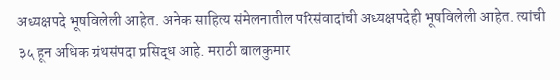अध्यक्षपदे भूषविलेली आहेत. अनेक साहित्य संमेलनातील परिसंवादांची अध्यक्षपदेही भूषविलेली आहेत. त्यांची ३५ हून अधिक ग्रंथसंपदा प्रसिद्ध आहे. मराठी बालकुमार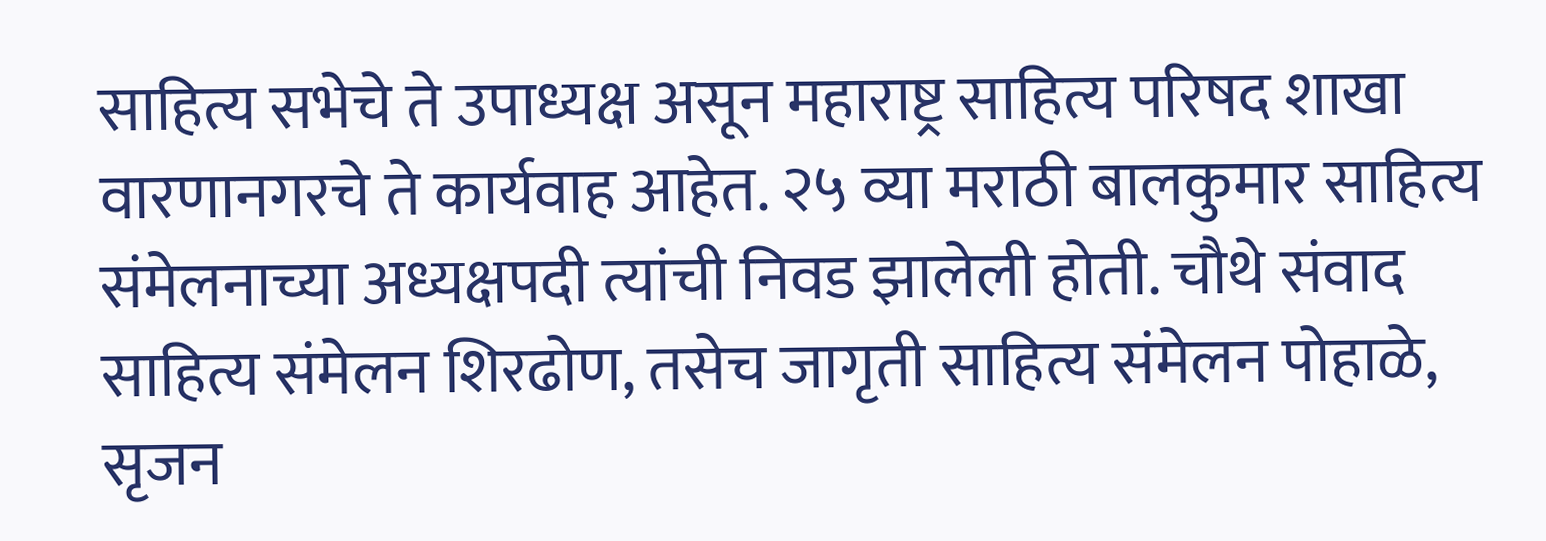साहित्य सभेचे ते उपाध्यक्ष असून महाराष्ट्र साहित्य परिषद शाखा वारणानगरचे ते कार्यवाह आहेत. २५ व्या मराठी बालकुमार साहित्य संमेलनाच्या अध्यक्षपदी त्यांची निवड झालेली होती. चौथे संवाद साहित्य संमेलन शिरढोण, तसेच जागृती साहित्य संमेलन पोहाळे, सृजन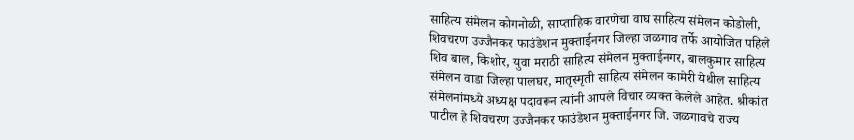साहित्य संमेलन कोगनोळी, साप्ताहिक वारणेचा वाघ साहित्य संमेलन कोडोली, शिवचरण उज्जैनकर फाउंडेशन मुक्ताईनगर जिल्हा जळगाव तर्फे आयोजित पहिले शिव बाल, किशोर, युवा मराठी साहित्य संमेलन मुक्ताईनगर, बालकुमार साहित्य संमेलन वाडा जिल्हा पालघर, मातृस्मृती साहित्य संमेलन कामेरी येथील साहित्य संमेलनांमध्ये अध्यक्ष पदावरून त्यांनी आपले विचार व्यक्त केलेले आहेत. श्रीकांत पाटील हे शिवचरण उज्जैनकर फाउंडेशन मुक्ताईनगर जि. जळगावचे राज्य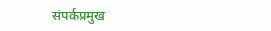संपर्कप्रमुख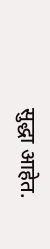सुद्धा आहेत.